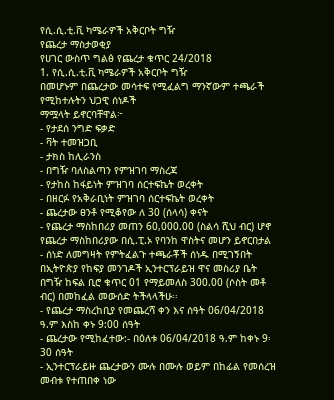የሲ.ሲ.ቲ.ቪ ካሜራዎች አቅርቦት ግዥ
የጨረታ ማስታወቂያ
የሀገር ውስጥ ግልፅ የጨረታ ቁጥር 24/2018
1. የሲ.ሲ.ቲ.ቪ ካሜራዎች አቅርቦት ግዥ
በመሆኑም በጨረታው መሳተፍ የሚፈልግ ማንኛውም ተጫራች የሚከተሉትን ህጋዊ ሰነዶች
ማሟላት ይኖርባቸዋል፦
- የታደሰ ንግድ ፍቃድ
- ቫት ተመዝጋቢ
- ታክስ ከሊራንስ
- በግዥ ባለስልጣን የምዝገባ ማስረጃ
- የታከስ ከፋይነት ምዝገባ ሰርተፍኬት ወረቀት
- በዘርፉ የአቅራቢነት ምዝገባ ሰርተፍኬት ወረቀት
- ጨረታው ፀንቶ የሚቆየው ለ 30 (ሰላሳ) ቀናት
- የጨረታ ማስከበሪያ መጠን 60,000.00 (ስልሳ ሺህ ብር) ሆኖ የጨረታ ማስከበሪያው በሲ.ፒ.ኦ የባንከ ዋስትና መሆን ይኖርበታል
- ሰነድ ለመግዛት የምትፈልጉ ተጫራቾች ሰነዱ በሚገኝበት በኢትዮጵያ የከፍያ መንገዶች ኢንተርፕራይዝ ዋና መስሪያ ቤት በግዥ ከፍል ቢሮ ቁጥር 01 የማይመለስ 300.00 (ሶስት መቶ ብር) በመከፈል መውሰድ ትችላላችሁ፡፡
- የጨረታ ማስረከቢያ የመጨረሻ ቀን እና ሰዓት 06/04/2018 ዓ.ም እስከ ቀኑ 9:00 ሰዓት
- ጨረታው የሚከፈተው:- በዕለቱ 06/04/2018 ዓ.ም ከቀኑ 9፡30 ሰዓት
- ኢንተርፕራይዙ ጨረታውን ሙሉ በሙሉ ወይም በከፊል የመሰረዝ መብቱ የተጠበቀ ነው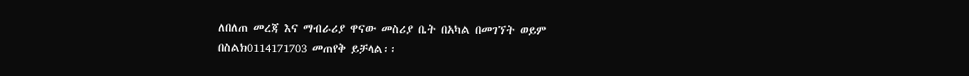ለበለጠ መረጃ እና ማብራሪያ ዋናው መስሪያ ቤት በአካል በመገኘት ወይም በስልክ0114171703 መጠየቅ ይቻላል፡፡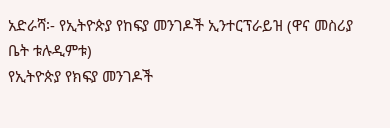አድራሻ፡- የኢትዮጵያ የከፍያ መንገዶች ኢንተርፕራይዝ (ዋና መስሪያ ቤት ቱሉዲምቱ)
የኢትዮጵያ የክፍያ መንገዶች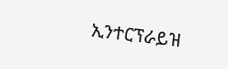ኢንተርፕራይዝ